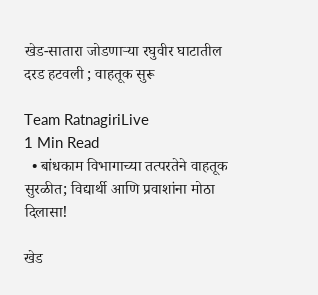खेड-सातारा जोडणाऱ्या रघुवीर घाटातील दरड हटवली ; वाहतूक सुरू

Team RatnagiriLive
1 Min Read
  • बांधकाम विभागाच्या तत्परतेने वाहतूक सुरळीत; विद्यार्थी आणि प्रवाशांना मोठा दिलासा!

खेड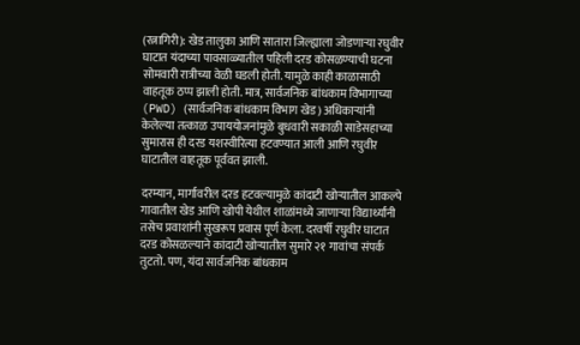(रत्नागिरी): खेड तालुका आणि सातारा जिल्ह्याला जोडणाऱ्या रघुवीर घाटात यंदाच्या पावसाळ्यातील पहिली दरड कोसळण्याची घटना सोमवारी रात्रीच्या वेळी घडली होती. यामुळे काही काळासाठी वाहतूक ठप्प झाली होती. मात्र, सार्वजनिक बांधकाम विभागाच्या (PWD) (सार्वजनिक बांधकाम विभाग खेड) अधिकाऱ्यांनी केलेल्या तत्काळ उपाययोजनांमुळे बुधवारी सकाळी साडेसहाच्या सुमारास ही दरड यशस्वीरित्या हटवण्यात आली आणि रघुवीर घाटातील वाहतूक पूर्ववत झाली.

दरम्यान, मार्गावरील दरड हटवल्यामुळे कांदाटी खोऱ्यातील आकल्पे गावातील खेड आणि खोपी येथील शाळांमध्ये जाणाऱ्या विद्यार्थ्यांनी तसेच प्रवाशांनी सुखरूप प्रवास पूर्ण केला. दरवर्षी रघुवीर घाटात दरड कोसळल्याने कांदाटी खोऱ्यातील सुमारे २१ गावांचा संपर्क तुटतो. पण, यंदा सार्वजनिक बांधकाम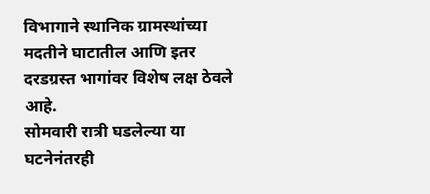विभागाने स्थानिक ग्रामस्थांच्या मदतीने घाटातील आणि इतर दरडग्रस्त भागांवर विशेष लक्ष ठेवले आहे.
सोमवारी रात्री घडलेल्या या घटनेनंतरही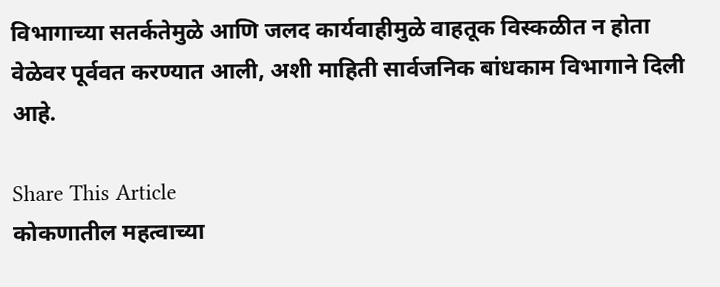विभागाच्या सतर्कतेमुळे आणि जलद कार्यवाहीमुळे वाहतूक विस्कळीत न होता वेळेवर पूर्ववत करण्यात आली, अशी माहिती सार्वजनिक बांधकाम विभागाने दिली आहे.

Share This Article
कोकणातील महत्वाच्या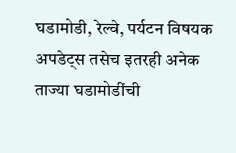घडामोडी, रेल्वे, पर्यटन विषयक अपडेट्स तसेच इतरही अनेक ताज्या घडामोडींची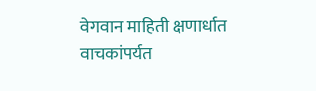वेगवान माहिती क्षणार्धात वाचकांपर्यत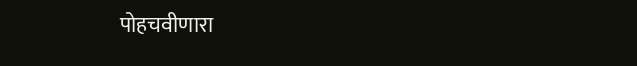पोहचवीणारा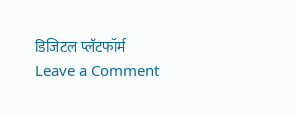डिजिटल प्लॅटफॉर्म
Leave a Comment